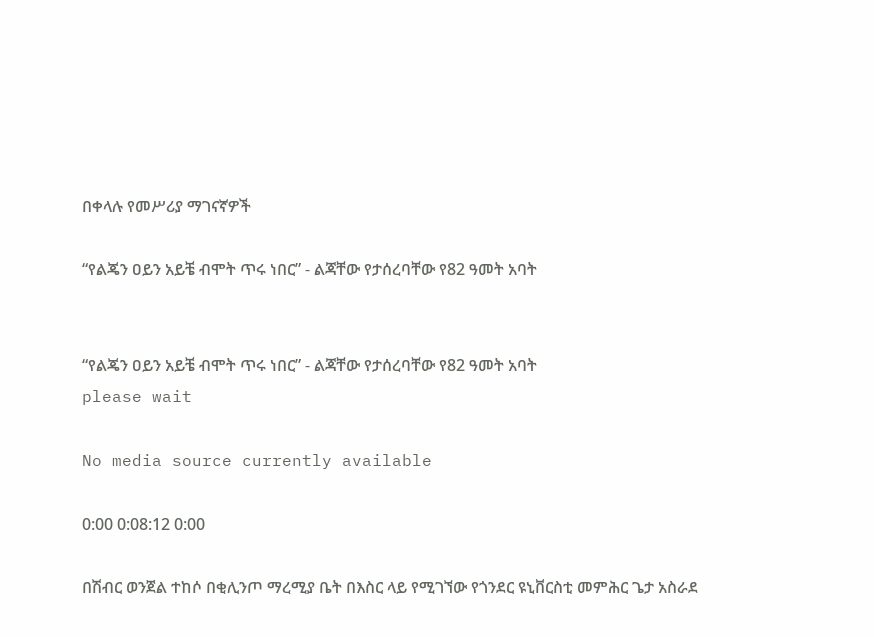በቀላሉ የመሥሪያ ማገናኛዎች

“የልጄን ዐይን አይቼ ብሞት ጥሩ ነበር” - ልጃቸው የታሰረባቸው የ82 ዓመት አባት


“የልጄን ዐይን አይቼ ብሞት ጥሩ ነበር” - ልጃቸው የታሰረባቸው የ82 ዓመት አባት
please wait

No media source currently available

0:00 0:08:12 0:00

በሽብር ወንጀል ተከሶ በቂሊንጦ ማረሚያ ቤት በእስር ላይ የሚገኘው የጎንደር ዩኒቨርስቲ መምሕር ጌታ አስራደ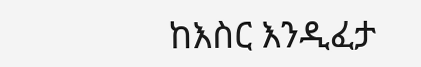ከእስር እንዲፈታ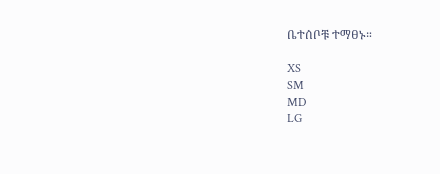ቤተሰቦቹ ተማፀኑ።

XS
SM
MD
LG